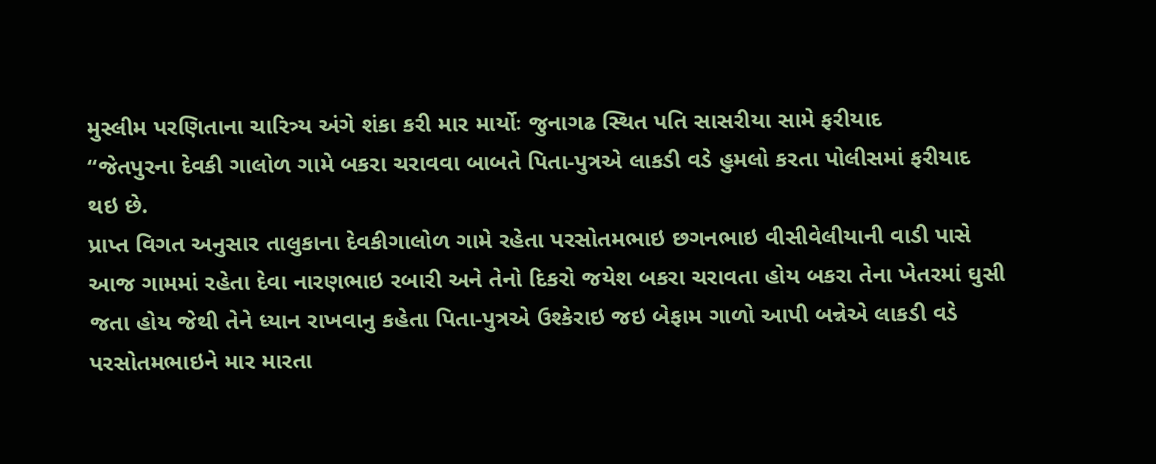મુસ્લીમ પરણિતાના ચારિત્ર્ય અંગે શંકા કરી માર માર્યોઃ જુનાગઢ સ્થિત પતિ સાસરીયા સામે ફરીયાદ
“જેતપુરના દેવકી ગાલોળ ગામે બકરા ચરાવવા બાબતે પિતા-પુત્રએ લાકડી વડે હુમલો કરતા પોલીસમાં ફરીયાદ થઇ છે.
પ્રાપ્ત વિગત અનુસાર તાલુકાના દેવકીગાલોળ ગામે રહેતા પરસોતમભાઇ છગનભાઇ વીસીવેલીયાની વાડી પાસે આજ ગામમાં રહેતા દેવા નારણભાઇ રબારી અને તેનો દિકરો જયેશ બકરા ચરાવતા હોય બકરા તેના ખેતરમાં ઘુસી જતા હોય જેથી તેને ધ્યાન રાખવાનુ કહેતા પિતા-પુત્રએ ઉશ્કેરાઇ જઇ બેફામ ગાળો આપી બન્નેએ લાકડી વડે પરસોતમભાઇને માર મારતા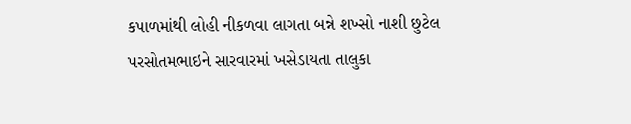કપાળમાંથી લોહી નીકળવા લાગતા બન્ને શખ્સો નાશી છુટેલ પરસોતમભાઇને સારવારમાં ખસેડાયતા તાલુકા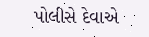પોલીસે દેવાએ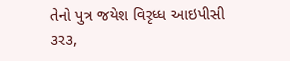તેનો પુત્ર જયેશ વિરૃધ્ધ આઇપીસી ૩ર૩,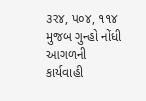૩ર૪, પ૦૪, ૧૧૪ મુજબ ગુન્હો નોંધી આગળની કાર્યવાહી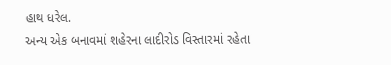હાથ ધરેલ.
અન્ય એક બનાવમાં શહેરના લાદીરોડ વિસ્તારમાં રહેતા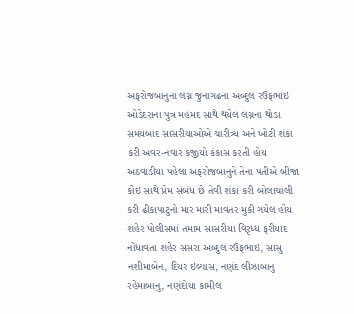અફરોજબાનુના લગ્ન જુનાગઢના અબ્દુલ રઉફભાઇ ઓડેદરાના પુત્ર મહમદ સાથે થયેલ લગ્નના થોડા સમયબાદ સાસરીયાઓએ ચારીત્ર્ય અને ખોટી શંકા કરી અવર-નવાર કજીયો કંકાસ કરતી હોય અઠવાડીયા પહેલા અફરોજબાનુને તેના પતીએ બીજા કોઇ સાથે પ્રેમ સંબંધ છે તેવી શંકા કરી બોલાચાલી કરી ઢીકાપાટુનો માર મારી માવતર મુકી ગયેલ હોય શહેર પોલીસમાં તમામ સાસરીયા વિરૃધ્ધ ફરીયાદ નોંધાવતા શહેર સસરા અબ્દુલ રઉફભાઇ, સાસુ નશીમાબેન, દિયર ઇલ્યાસ, નણંદ લીઝાબાનુ રહેમાબાનુ, નણંદોયા કામીલ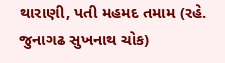થારાણી, પતી મહમદ તમામ (રહે. જુનાગઢ સુખનાથ ચોક)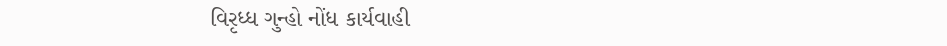વિરૃધ્ધ ગુન્હો નોંધ કાર્યવાહી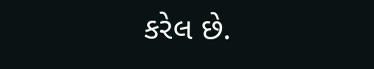કરેલ છે.